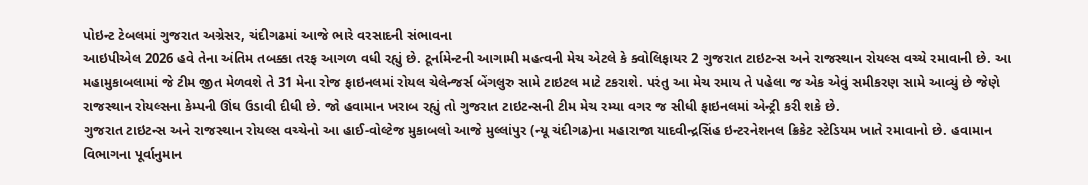પોઇન્ટ ટેબલમાં ગુજરાત અગ્રેસર, ચંદીગઢમાં આજે ભારે વરસાદની સંભાવના
આઇપીએલ 2026 હવે તેના અંતિમ તબક્કા તરફ આગળ વધી રહ્યું છે. ટૂર્નામેન્ટની આગામી મહત્વની મેચ એટલે કે ક્વોલિફાયર 2 ગુજરાત ટાઇટન્સ અને રાજસ્થાન રોયલ્સ વચ્ચે રમાવાની છે. આ મહામુકાબલામાં જે ટીમ જીત મેળવશે તે 31 મેના રોજ ફાઇનલમાં રોયલ ચેલેન્જર્સ બેંગલુરુ સામે ટાઇટલ માટે ટકરાશે. પરંતુ આ મેચ રમાય તે પહેલા જ એક એવું સમીકરણ સામે આવ્યું છે જેણે રાજસ્થાન રોયલ્સના કેમ્પની ઊંઘ ઉડાવી દીધી છે. જો હવામાન ખરાબ રહ્યું તો ગુજરાત ટાઇટન્સની ટીમ મેચ રમ્યા વગર જ સીધી ફાઇનલમાં એન્ટ્રી કરી શકે છે.
ગુજરાત ટાઇટન્સ અને રાજસ્થાન રોયલ્સ વચ્ચેનો આ હાઈ-વોલ્ટેજ મુકાબલો આજે મુલ્લાંપુર (ન્યૂ ચંદીગઢ)ના મહારાજા યાદવીન્દ્રસિંહ ઇન્ટરનેશનલ ક્રિકેટ સ્ટેડિયમ ખાતે રમાવાનો છે. હવામાન વિભાગના પૂર્વાનુમાન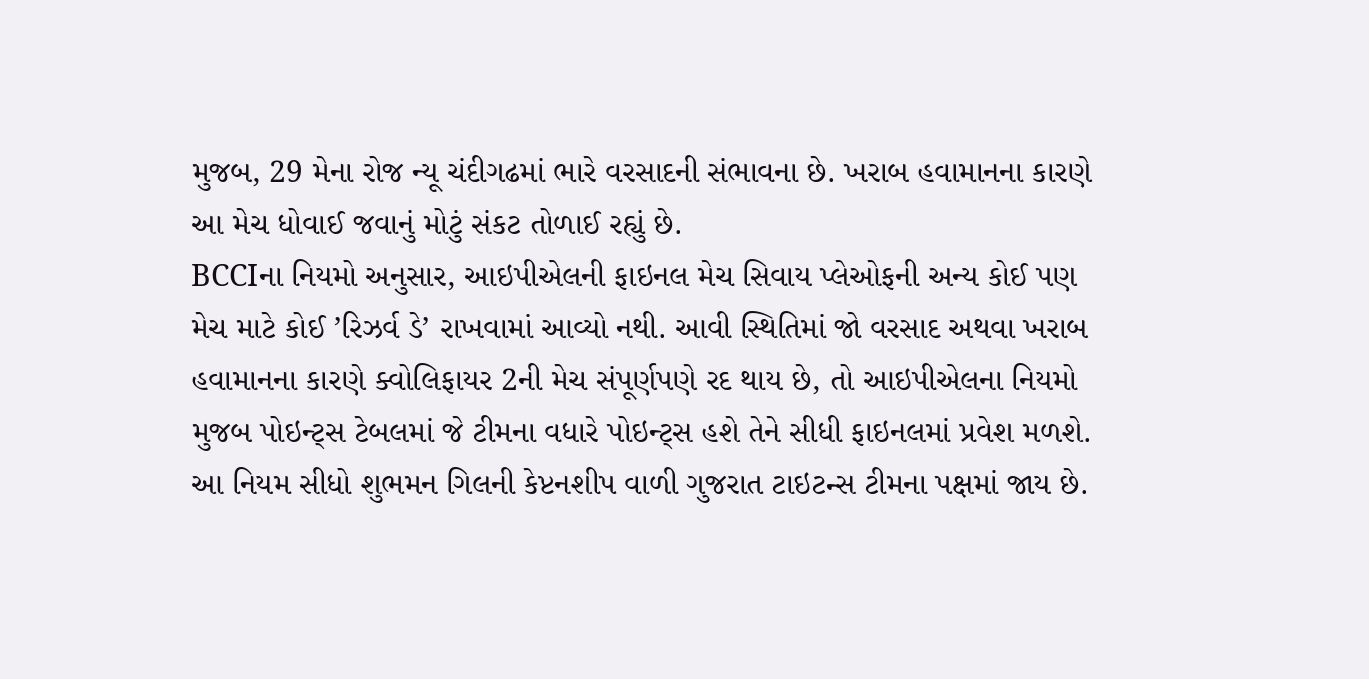મુજબ, 29 મેના રોજ ન્યૂ ચંદીગઢમાં ભારે વરસાદની સંભાવના છે. ખરાબ હવામાનના કારણે આ મેચ ધોવાઈ જવાનું મોટું સંકટ તોળાઈ રહ્યું છે.
BCCIના નિયમો અનુસાર, આઇપીએલની ફાઇનલ મેચ સિવાય પ્લેઓફની અન્ય કોઈ પણ મેચ માટે કોઈ ’રિઝર્વ ડે’ રાખવામાં આવ્યો નથી. આવી સ્થિતિમાં જો વરસાદ અથવા ખરાબ હવામાનના કારણે ક્વોલિફાયર 2ની મેચ સંપૂર્ણપણે રદ થાય છે, તો આઇપીએલના નિયમો મુજબ પોઇન્ટ્સ ટેબલમાં જે ટીમના વધારે પોઇન્ટ્સ હશે તેને સીધી ફાઇનલમાં પ્રવેશ મળશે. આ નિયમ સીધો શુભમન ગિલની કેપ્ટનશીપ વાળી ગુજરાત ટાઇટન્સ ટીમના પક્ષમાં જાય છે.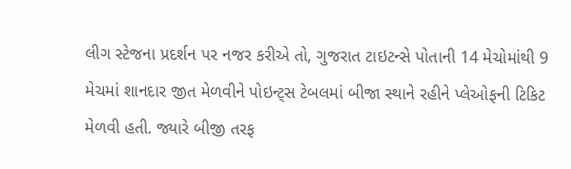લીગ સ્ટેજના પ્રદર્શન પર નજર કરીએ તો, ગુજરાત ટાઇટન્સે પોતાની 14 મેચોમાંથી 9 મેચમાં શાનદાર જીત મેળવીને પોઇન્ટ્સ ટેબલમાં બીજા સ્થાને રહીને પ્લેઓફની ટિકિટ મેળવી હતી. જ્યારે બીજી તરફ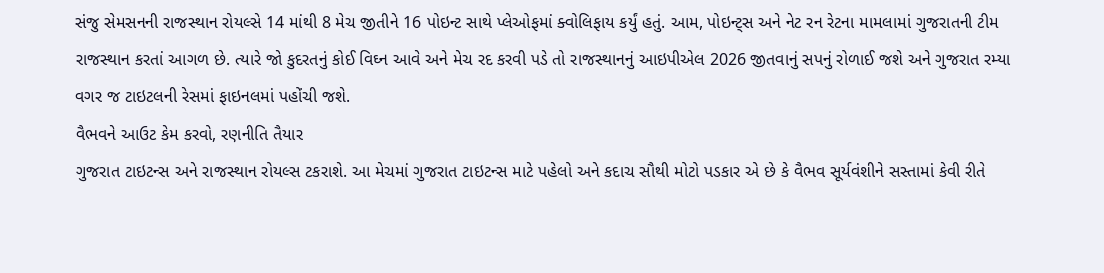સંજુ સેમસનની રાજસ્થાન રોયલ્સે 14 માંથી 8 મેચ જીતીને 16 પોઇન્ટ સાથે પ્લેઓફમાં ક્વોલિફાય કર્યું હતું. આમ, પોઇન્ટ્સ અને નેટ રન રેટના મામલામાં ગુજરાતની ટીમ રાજસ્થાન કરતાં આગળ છે. ત્યારે જો કુદરતનું કોઈ વિઘ્ન આવે અને મેચ રદ કરવી પડે તો રાજસ્થાનનું આઇપીએલ 2026 જીતવાનું સપનું રોળાઈ જશે અને ગુજરાત રમ્યા વગર જ ટાઇટલની રેસમાં ફાઇનલમાં પહોંચી જશે.
વૈભવને આઉટ કેમ કરવો, રણનીતિ તૈયાર
ગુજરાત ટાઇટન્સ અને રાજસ્થાન રોયલ્સ ટકરાશે. આ મેચમાં ગુજરાત ટાઇટન્સ માટે પહેલો અને કદાચ સૌથી મોટો પડકાર એ છે કે વૈભવ સૂર્યવંશીને સસ્તામાં કેવી રીતે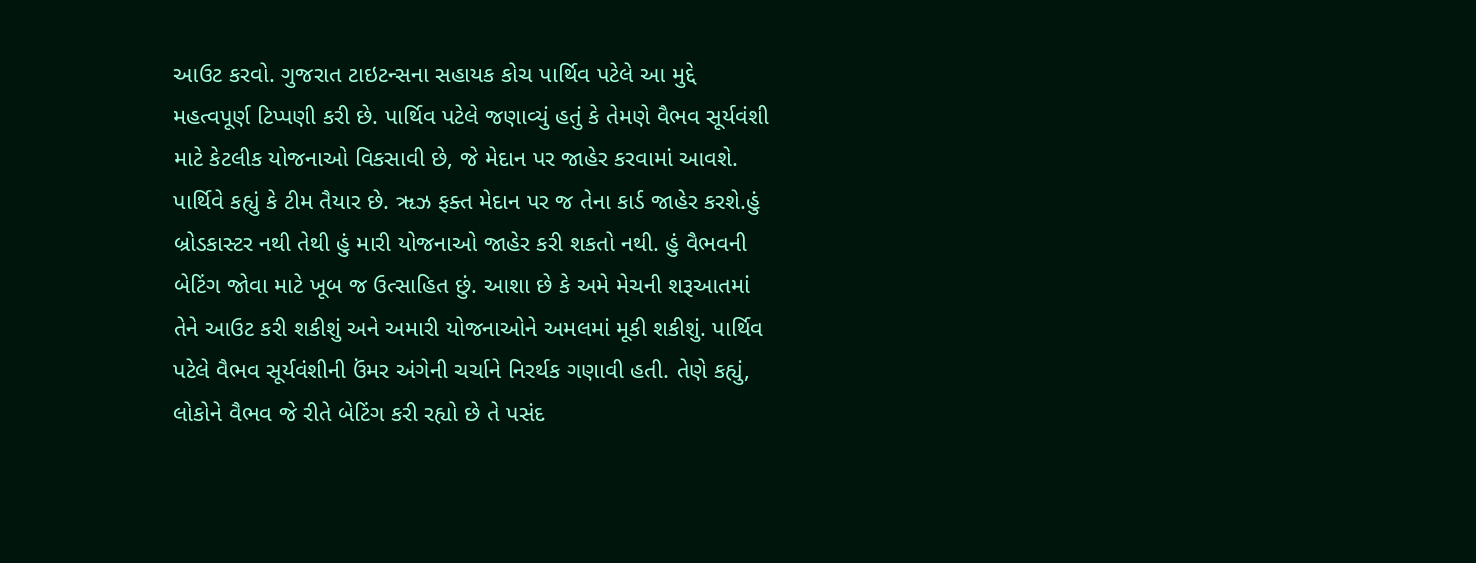આઉટ કરવો. ગુજરાત ટાઇટન્સના સહાયક કોચ પાર્થિવ પટેલે આ મુદ્દે મહત્વપૂર્ણ ટિપ્પણી કરી છે. પાર્થિવ પટેલે જણાવ્યું હતું કે તેમણે વૈભવ સૂર્યવંશી માટે કેટલીક યોજનાઓ વિકસાવી છે, જે મેદાન પર જાહેર કરવામાં આવશે. પાર્થિવે કહ્યું કે ટીમ તૈયાર છે. ૠઝ ફક્ત મેદાન પર જ તેના કાર્ડ જાહેર કરશે.હું બ્રોડકાસ્ટર નથી તેથી હું મારી યોજનાઓ જાહેર કરી શકતો નથી. હું વૈભવની બેટિંગ જોવા માટે ખૂબ જ ઉત્સાહિત છું. આશા છે કે અમે મેચની શરૂઆતમાં તેને આઉટ કરી શકીશું અને અમારી યોજનાઓને અમલમાં મૂકી શકીશું. પાર્થિવ પટેલે વૈભવ સૂર્યવંશીની ઉંમર અંગેની ચર્ચાને નિરર્થક ગણાવી હતી. તેણે કહ્યું, લોકોને વૈભવ જે રીતે બેટિંગ કરી રહ્યો છે તે પસંદ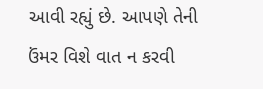આવી રહ્યું છે. આપણે તેની ઉંમર વિશે વાત ન કરવી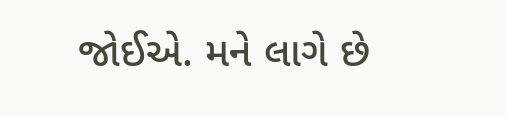જોઈએ. મને લાગે છે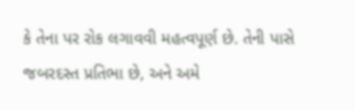કે તેના પર રોક લગાવવી મહત્વપૂર્ણ છે. તેની પાસે જબરદસ્ત પ્રતિભા છે, અને અમે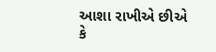આશા રાખીએ છીએ કે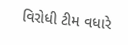વિરોધી ટીમ વધારે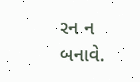રન ન બનાવે.